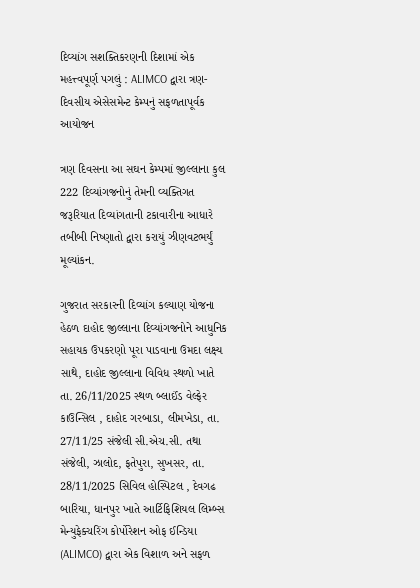દિવ્યાંગ સશક્તિકરણની દિશામાં એક મહત્ત્વપૂર્ણ પગલું : ALIMCO દ્વારા ત્રણ-દિવસીય એસેસમેન્ટ કેમ્પનું સફળતાપૂર્વક આયોજન

ત્રણ દિવસના આ સઘન કેમ્પમાં જીલ્લાના કુલ 222 દિવ્યાંગજનોનું તેમની વ્યક્તિગત જરૂરિયાત દિવ્યાંગતાની ટકાવારીના આધારે તબીબી નિષ્ણાતો દ્વારા કરાયું ઝીણવટભર્યું મૂલ્યાંકન.

ગુજરાત સરકારની દિવ્યાંગ કલ્યાણ યોજના હેઠળ દાહોદ જીલ્લાના દિવ્યાંગજનોને આધુનિક સહાયક ઉપકરણો પૂરા પાડવાના ઉમદા લક્ષ્ય સાથે, દાહોદ જીલ્લાના વિવિધ સ્થળો ખાતે તા. 26/11/2025 સ્થળ બ્લાઈંડ વેલ્ફેર કાઉન્સિલ , દાહોદ ગરબાડા, લીમખેડા, તા. 27/11/25 સંજેલી સી.એચ.સી. તથા સંજેલી, ઝાલોદ, ફતેપુરા, સુખસર, તા. 28/11/2025 સિવિલ હોસ્પિટલ , દેવગઢ બારિયા, ધાનપુર ખાતે આર્ટિફિશિયલ લિમ્બ્સ મેન્યુફેક્ચરિંગ કોર્પોરેશન ઓફ ઈન્ડિયા (ALIMCO) દ્વારા એક વિશાળ અને સફળ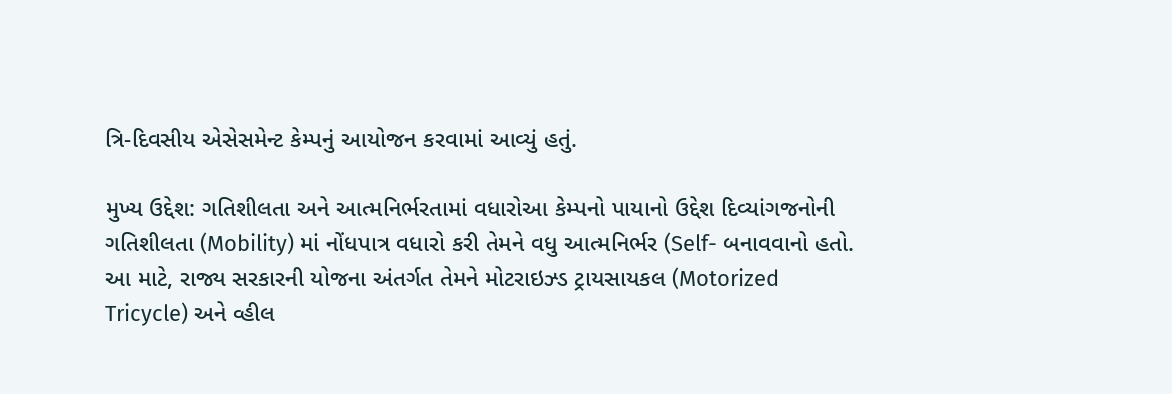ત્રિ-દિવસીય એસેસમેન્ટ કેમ્પનું આયોજન કરવામાં આવ્યું હતું.

મુખ્ય ઉદ્દેશ: ગતિશીલતા અને આત્મનિર્ભરતામાં વધારોઆ કેમ્પનો પાયાનો ઉદ્દેશ દિવ્યાંગજનોની ગતિશીલતા (Mobility) માં નોંધપાત્ર વધારો કરી તેમને વધુ આત્મનિર્ભર (Self- બનાવવાનો હતો. આ માટે, રાજ્ય સરકારની યોજના અંતર્ગત તેમને મોટરાઇઝ્ડ ટ્રાયસાયકલ (Motorized Tricycle) અને વ્હીલ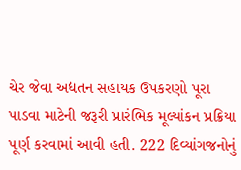ચેર જેવા અદ્યતન સહાયક ઉપકરણો પૂરા પાડવા માટેની જરૂરી પ્રારંભિક મૂલ્યાંકન પ્રક્રિયા પૂર્ણ કરવામાં આવી હતી. 222 દિવ્યાંગજનોનું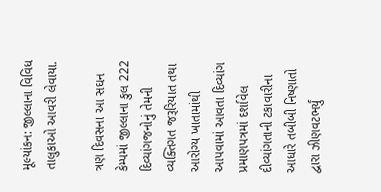મૂલ્યાંકન: જીલ્લાના વિવિધ તાલુકાઓ આવરી લેવાયા.

ત્રણ દિવસના આ સઘન કેમ્પમાં જીલ્લાના કુલ 222 દિવ્યાંગજનોનું તેમની વ્યક્તિગત જરૂરિયાત તથા આરોગ્ય ખાતામાંથી આપવામાં આવતા દિવ્યાંગ પ્રમાણપત્રમાં દર્શાવેલ દીવ્યાંગતાની ટકાવારીના આધારે તબીબી નિષ્ણાતો દ્વારા ઝીણવટભર્યું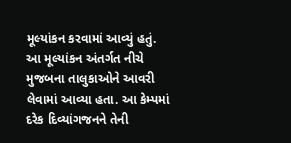મૂલ્યાંકન કરવામાં આવ્યું હતું. આ મૂલ્યાંકન અંતર્ગત નીચે મુજબના તાલુકાઓને આવરી લેવામાં આવ્યા હતા. આ કેમ્પમાં દરેક દિવ્યાંગજનને તેની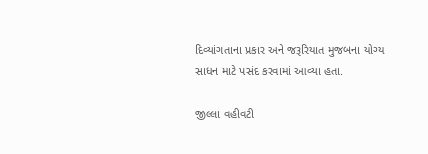દિવ્યાંગતાના પ્રકાર અને જરૂરિયાત મુજબના યોગ્ય સાધન માટે પસંદ કરવામાં આવ્યા હતા.

જીલ્લા વહીવટી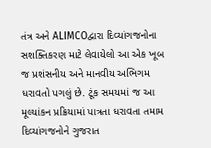તંત્ર અને ALIMCOદ્વારા દિવ્યાંગજનોના સશક્તિકરણ માટે લેવાયેલો આ એક ખૂબ જ પ્રશંસનીય અને માનવીય અભિગમ ધરાવતો પગલું છે. ટૂંક સમયમાં જ આ મૂલ્યાંકન પ્રક્રિયામાં પાત્રતા ધરાવતા તમામ દિવ્યાંગજનોને ગુજરાત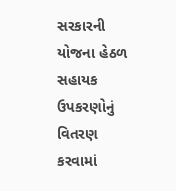સરકારની યોજના હેઠળ સહાયક ઉપકરણોનું વિતરણ કરવામાં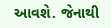આવશે. જેનાથી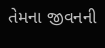તેમના જીવનની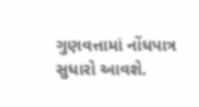ગુણવત્તામાં નોંધપાત્ર સુધારો આવશે.